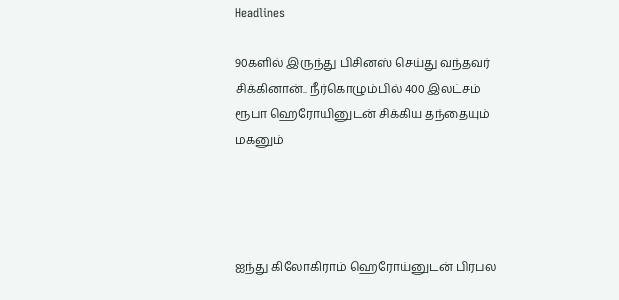Headlines

90களில் இருந்து பிசினஸ் செய்து வந்தவர் சிக்கினான்.. நீர்கொழும்பில் 400 இலட்சம் ரூபா ஹெரோயினுடன் சிக்கிய தந்தையும் மகனும்




ஐந்து கிலோகிராம் ஹெரோய்னுடன் பிரபல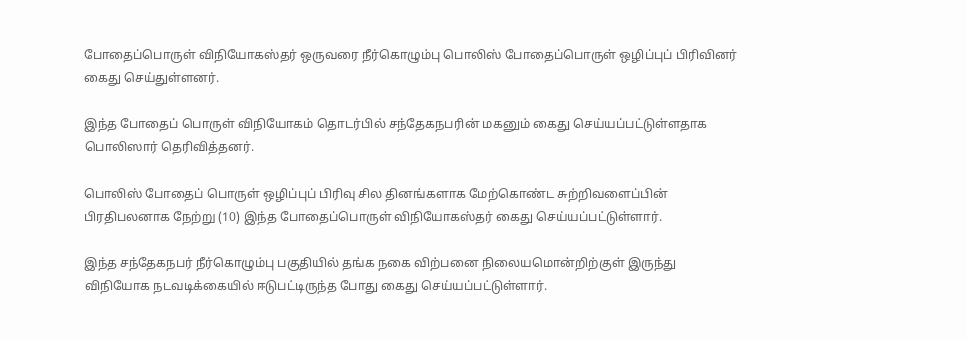போதைப்பொருள் விநியோகஸ்தர் ஒருவரை நீர்கொழும்பு பொலிஸ் போதைப்பொருள் ஒழிப்புப் பிரிவினர் கைது செய்துள்ளனர்.

இந்த போதைப் பொருள் விநியோகம் தொடர்பில் சந்தேகநபரின் மகனும் கைது செய்யப்பட்டுள்ளதாக பொலிஸார் தெரிவித்தனர்.

பொலிஸ் போதைப் பொருள் ஒழிப்புப் பிரிவு சில தினங்களாக மேற்கொண்ட சுற்றிவளைப்பின் பிரதிபலனாக நேற்று (10) இந்த போதைப்பொருள் விநியோகஸ்தர் கைது செய்யப்பட்டுள்ளார்.

இந்த சந்தேகநபர் நீர்கொழும்பு பகுதியில் தங்க நகை விற்பனை நிலையமொன்றிற்குள் இருந்து விநியோக நடவடிக்கையில் ஈடுபட்டிருந்த போது கைது செய்யப்பட்டுள்ளார்.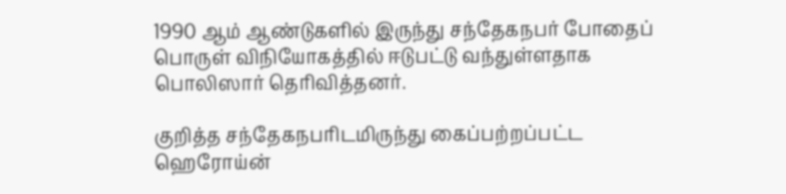1990 ஆம் ஆண்டுகளில் இருந்து சந்தேகநபர் போதைப் பொருள் விநியோகத்தில் ஈடுபட்டு வந்துள்ளதாக பொலிஸார் தெரிவித்தனர்.

குறித்த சந்தேகநபரிடமிருந்து கைப்பற்றப்பட்ட ஹெரோய்ன்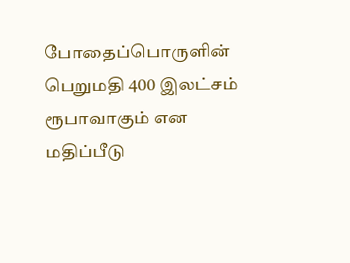போதைப்பொருளின் பெறுமதி 400 இலட்சம் ரூபாவாகும் என மதிப்பீடு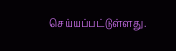செய்யப்பட்டுள்ளது.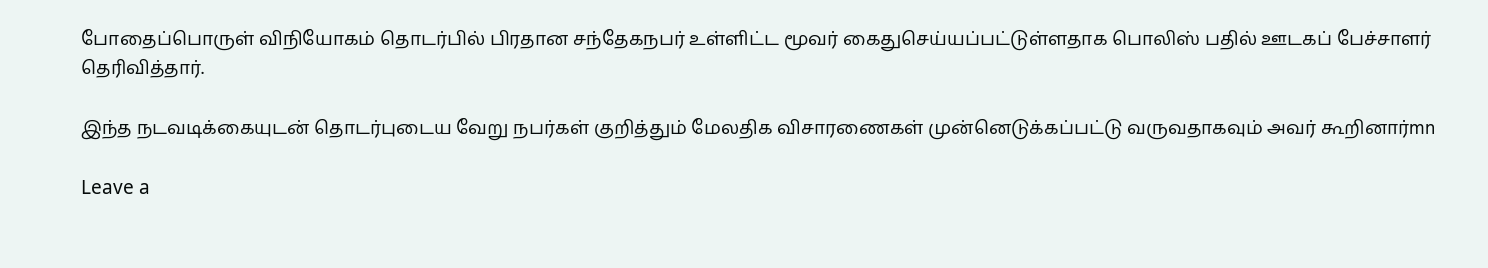போதைப்பொருள் விநியோகம் தொடர்பில் பிரதான சந்தேகநபர் உள்ளிட்ட மூவர் கைதுசெய்யப்பட்டுள்ளதாக பொலிஸ் பதில் ஊடகப் பேச்சாளர் தெரிவித்தார்.

இந்த நடவடிக்கையுடன் தொடர்புடைய வேறு நபர்கள் குறித்தும் மேலதிக விசாரணைகள் முன்னெடுக்கப்பட்டு வருவதாகவும் அவர் கூறினார்mn

Leave a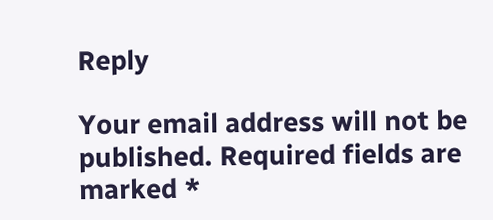Reply

Your email address will not be published. Required fields are marked *